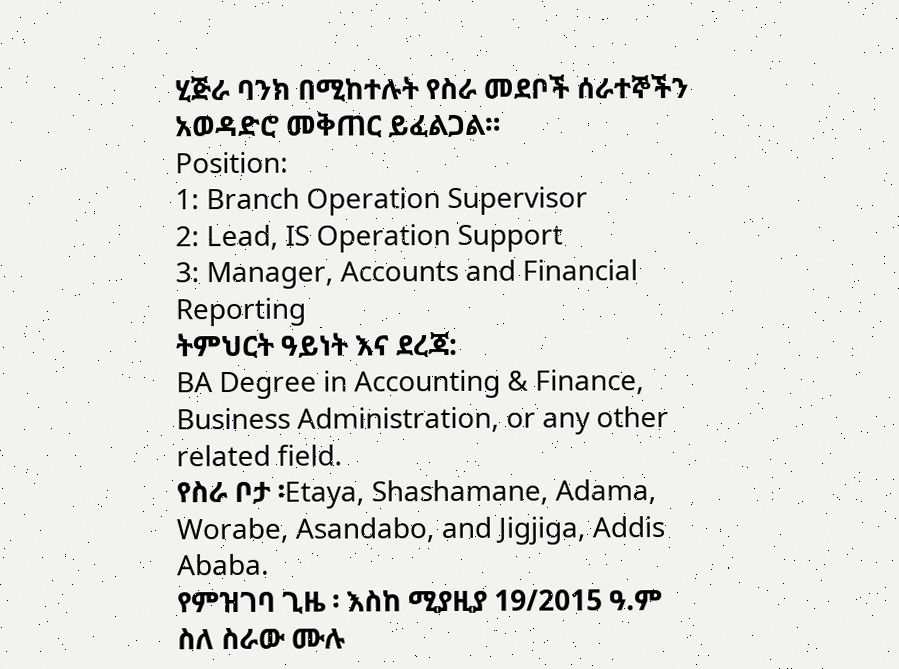ሂጅራ ባንክ በሚከተሉት የስራ መደቦች ሰራተኞችን አወዳድሮ መቅጠር ይፈልጋል።
Position:
1: Branch Operation Supervisor
2: Lead, IS Operation Support
3: Manager, Accounts and Financial Reporting
ትምህርት ዓይነት እና ደረጃ:
BA Degree in Accounting & Finance, Business Administration, or any other related field.
የስራ ቦታ ፡Etaya, Shashamane, Adama, Worabe, Asandabo, and Jigjiga, Addis Ababa.
የምዝገባ ጊዜ ፡ እስከ ሚያዚያ 19/2015 ዓ.ም
ስለ ስራው ሙሉ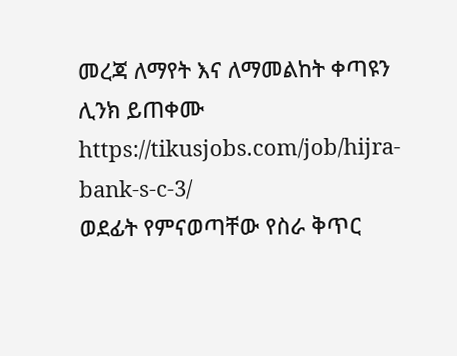መረጃ ለማየት እና ለማመልከት ቀጣዩን ሊንክ ይጠቀሙ
https://tikusjobs.com/job/hijra-bank-s-c-3/
ወደፊት የምናወጣቸው የስራ ቅጥር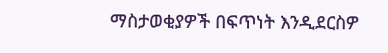ማስታወቂያዎች በፍጥነት እንዲደርስዎ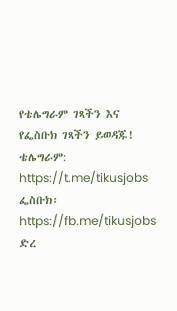የቴሌግራም ገጻችን እና የፌስቡክ ገጻችን ይወዳጁ!
ቴሌግራም: https://t.me/tikusjobs
ፌስቡክ፡ https://fb.me/tikusjobs
ድረ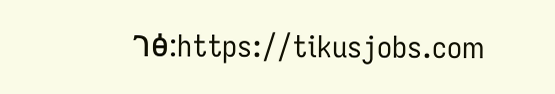ገፅ:https://tikusjobs.com